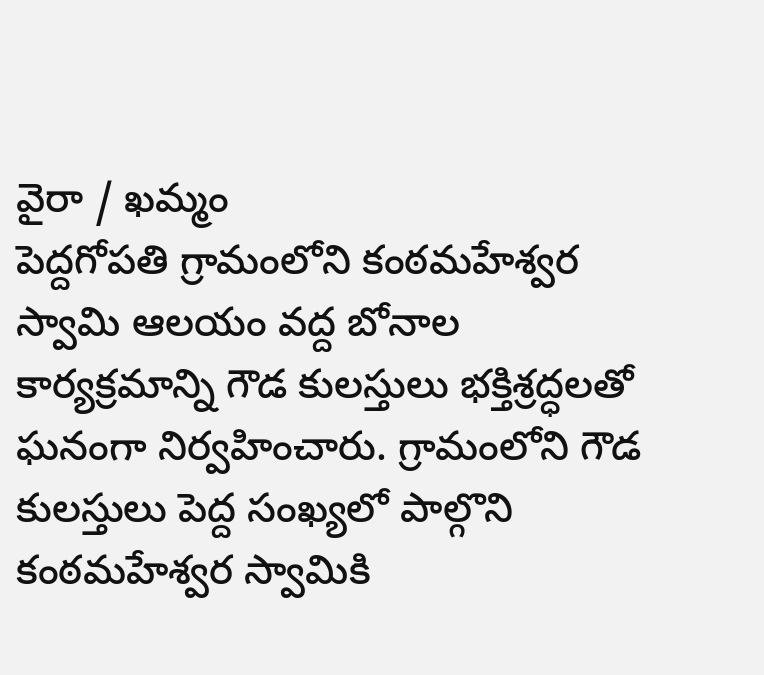వైరా / ఖమ్మం
పెద్దగోపతి గ్రామంలోని కంఠమహేశ్వర స్వామి ఆలయం వద్ద బోనాల కార్యక్రమాన్ని గౌడ కులస్తులు భక్తిశ్రద్ధలతో ఘనంగా నిర్వహించారు. గ్రామంలోని గౌడ కులస్తులు పెద్ద సంఖ్యలో పాల్గొని కంఠమహేశ్వర స్వామికి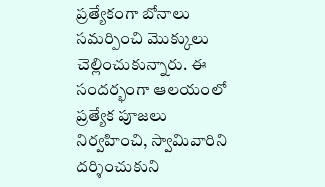ప్రత్యేకంగా బోనాలు సమర్పించి మొక్కులు చెల్లించుకున్నారు. ఈ సందర్భంగా ఆలయంలో ప్రత్యేక పూజలు నిర్వహించి, స్వామివారిని దర్శించుకుని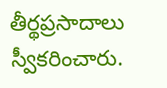తీర్థప్రసాదాలు స్వీకరించారు.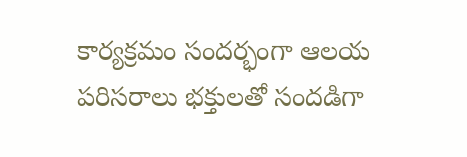కార్యక్రమం సందర్భంగా ఆలయ పరిసరాలు భక్తులతో సందడిగా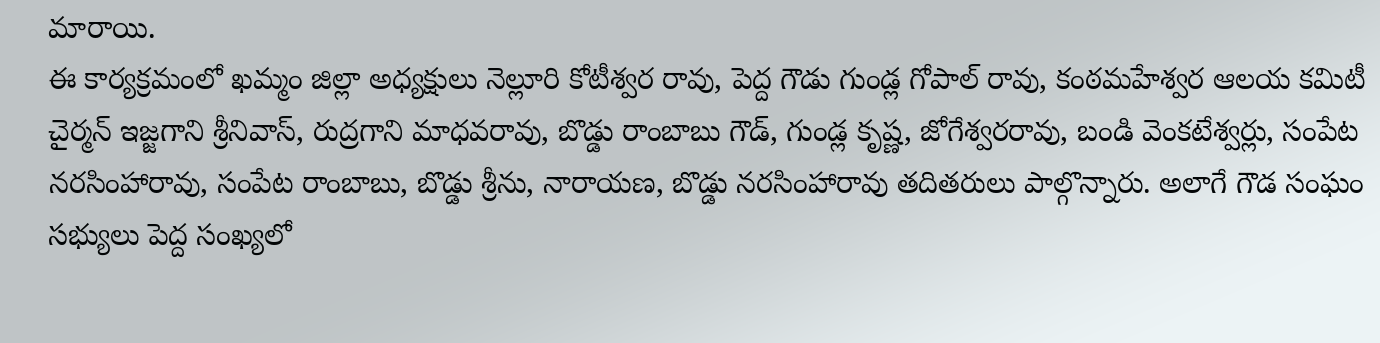మారాయి.
ఈ కార్యక్రమంలో ఖమ్మం జిల్లా అధ్యక్షులు నెల్లూరి కోటీశ్వర రావు, పెద్ద గౌడు గుండ్ల గోపాల్ రావు, కంఠమహేశ్వర ఆలయ కమిటీ చైర్మన్ ఇజ్జగాని శ్రీనివాస్, రుద్రగాని మాధవరావు, బొడ్డు రాంబాబు గౌడ్, గుండ్ల కృష్ణ, జోగేశ్వరరావు, బండి వెంకటేశ్వర్లు, సంపేట నరసింహారావు, సంపేట రాంబాబు, బొడ్డు శ్రీను, నారాయణ, బొడ్డు నరసింహారావు తదితరులు పాల్గొన్నారు. అలాగే గౌడ సంఘం సభ్యులు పెద్ద సంఖ్యలో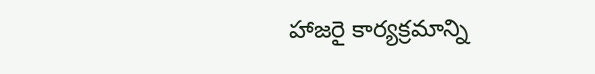హాజరై కార్యక్రమాన్ని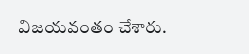విజయవంతం చేశారు.